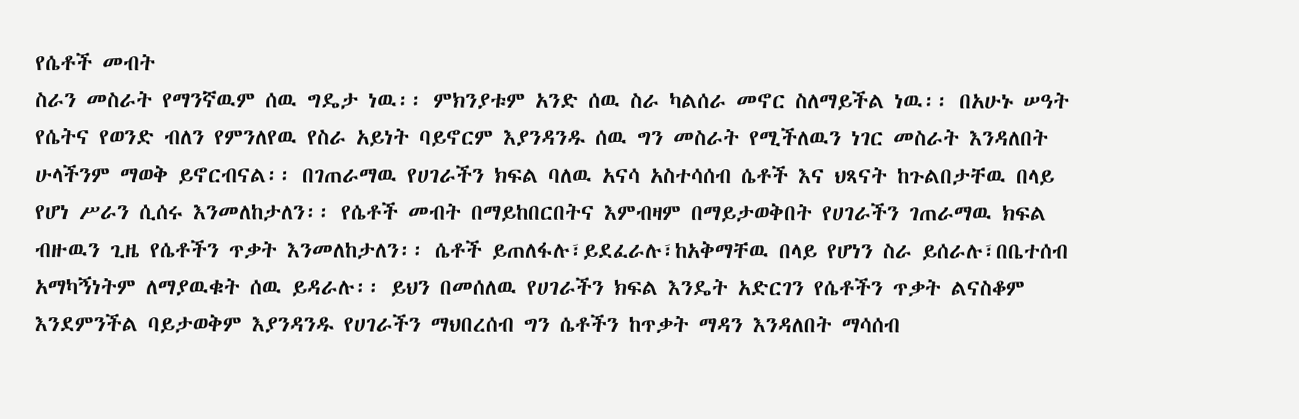የሴቶች መብት
ስራን መስራት የማንኛዉም ሰዉ ግዴታ ነዉ፡፡ ምክንያቱም አንድ ሰዉ ስራ ካልሰራ መኖር ስለማይችል ነዉ፡፡ በአሁኑ ሠዓት የሴትና የወንድ ብለን የምንለየዉ የስራ አይነት ባይኖርም እያንዳንዱ ሰዉ ግን መስራት የሚችለዉን ነገር መስራት እንዳለበት ሁላችንም ማወቅ ይኖርብናል፡፡ በገጠራማዉ የሀገራችን ክፍል ባለዉ አናሳ አስተሳሰብ ሴቶች እና ህጻናት ከጉልበታቸዉ በላይ የሆነ ሥራን ሲሰሩ እንመለከታለን፡፡ የሴቶች መብት በማይከበርበትና እምብዛም በማይታወቅበት የሀገራችን ገጠራማዉ ክፍል ብዙዉን ጊዜ የሴቶችን ጥቃት እንመለከታለን፡፡ ሴቶች ይጠለፋሉ፣ይደፈራሉ፣ከአቅማቸዉ በላይ የሆነን ስራ ይሰራሉ፣በቤተሰብ አማካኝነትም ለማያዉቁት ሰዉ ይዳራሉ፡፡ ይህን በመሰለዉ የሀገራችን ክፍል እንዴት አድርገን የሴቶችን ጥቃት ልናስቆም እንደምንችል ባይታወቅም እያንዳንዱ የሀገራችን ማህበረሰብ ግን ሴቶችን ከጥቃት ማዳን እንዳለበት ማሳሰብ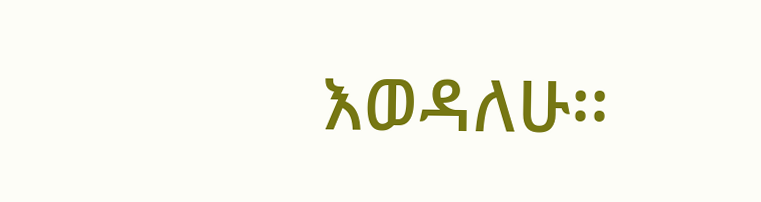እወዳለሁ፡፡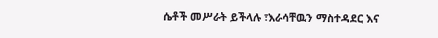ሴቶች መሥራት ይችላሉ ፣እራሳቸዉን ማስተዳደር እና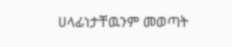ሀላፊነታቸዉንም መወጣት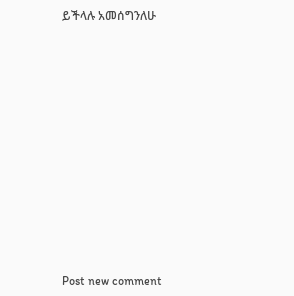ይችላሉ አመሰግንለሁ












Post new comment